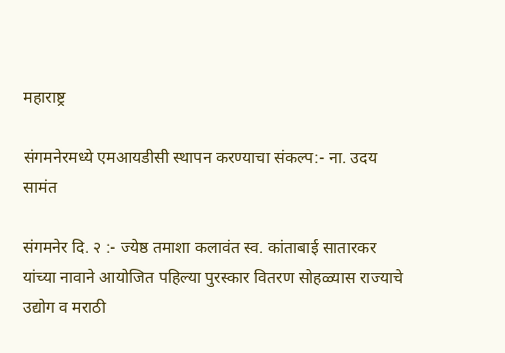महाराष्ट्र

संगमनेरमध्ये एमआयडीसी स्थापन करण्याचा संकल्प:- ना. उदय सामंत

संगमनेर दि. २ :- ज्येष्ठ तमाशा कलावंत स्व. कांताबाई सातारकर यांच्या नावाने आयोजित पहिल्या पुरस्कार वितरण सोहळ्यास राज्याचे उद्योग व मराठी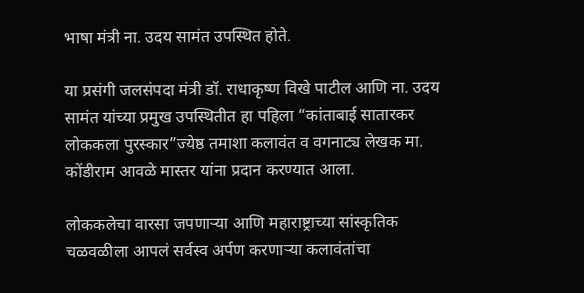भाषा मंत्री ना. उदय सामंत उपस्थित होते.

या प्रसंगी जलसंपदा मंत्री डॉ. राधाकृष्ण विखे पाटील आणि ना. उदय सामंत यांच्या प्रमुख उपस्थितीत हा पहिला “कांताबाई सातारकर लोककला पुरस्कार”ज्येष्ठ तमाशा कलावंत व वगनाट्य लेखक मा. कोंडीराम आवळे मास्तर यांना प्रदान करण्यात आला.

लोककलेचा वारसा जपणाऱ्या आणि महाराष्ट्राच्या सांस्कृतिक चळवळीला आपलं सर्वस्व अर्पण करणाऱ्या कलावंतांचा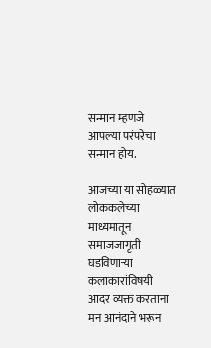सन्मान म्हणजे आपल्या परंपरेचा सन्मान होय.

आजच्या या सोहळ्यात लोककलेच्या माध्यमातून समाजजागृती घडविणाऱ्या कलाकारांविषयी आदर व्यक्त करताना मन आनंदाने भरून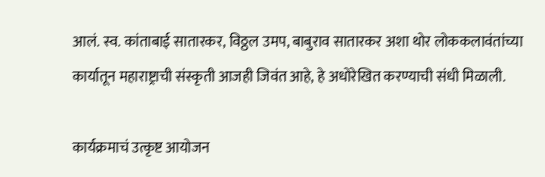आलं. स्व. कांताबाई सातारकर, विठ्ठल उमप, बाबुराव सातारकर अशा थोर लोककलावंतांच्या कार्यातून महाराष्ट्राची संस्कृती आजही जिवंत आहे, हे अधोरेखित करण्याची संधी मिळाली.

कार्यक्रमाचं उत्कृष्ट आयोजन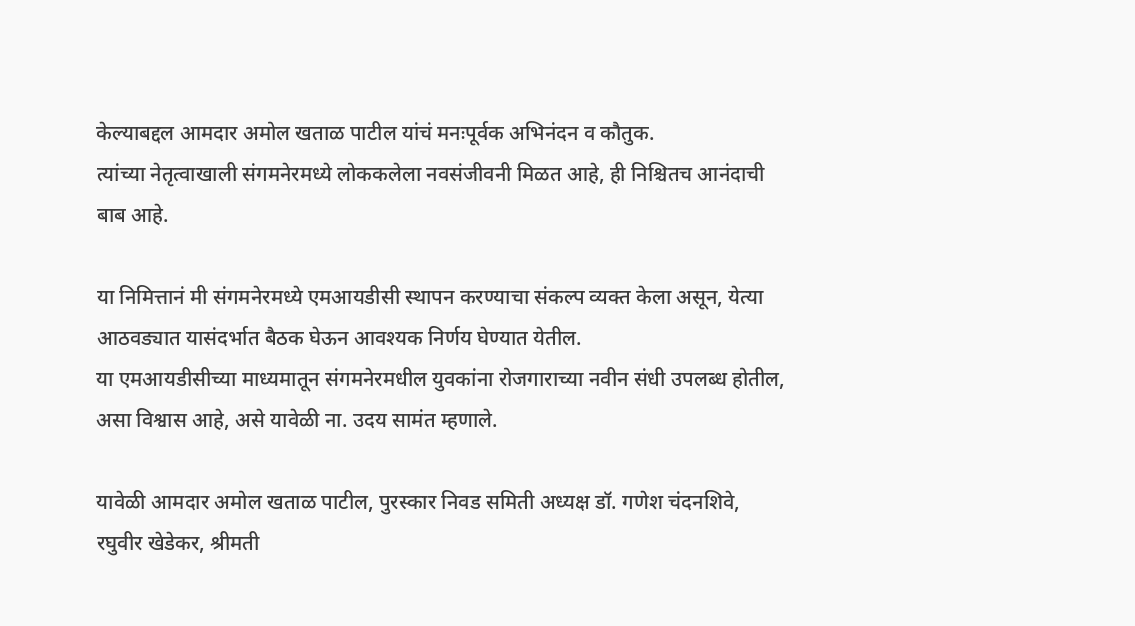केल्याबद्दल आमदार अमोल खताळ पाटील यांचं मनःपूर्वक अभिनंदन व कौतुक.
त्यांच्या नेतृत्वाखाली संगमनेरमध्ये लोककलेला नवसंजीवनी मिळत आहे, ही निश्चितच आनंदाची बाब आहे.

या निमित्तानं मी संगमनेरमध्ये एमआयडीसी स्थापन करण्याचा संकल्प व्यक्त केला असून, येत्या आठवड्यात यासंदर्भात बैठक घेऊन आवश्यक निर्णय घेण्यात येतील.
या एमआयडीसीच्या माध्यमातून संगमनेरमधील युवकांना रोजगाराच्या नवीन संधी उपलब्ध होतील, असा विश्वास आहे, असे यावेळी ना. उदय सामंत म्हणाले.

यावेळी आमदार अमोल खताळ पाटील, पुरस्कार निवड समिती अध्यक्ष डॉ. गणेश चंदनशिवे, रघुवीर खेडेकर, श्रीमती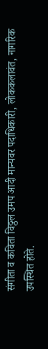संगीता व कविता विठ्ठल उमप आदी मान्यवर पदाधिकारी, लोककलावंत, नागरिक उपस्थित होते.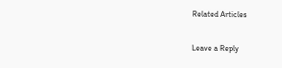Related Articles

Leave a Reply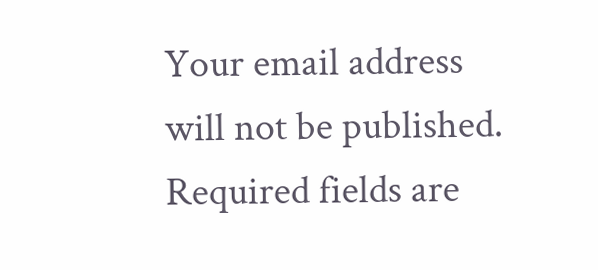Your email address will not be published. Required fields are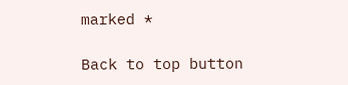marked *

Back to top button